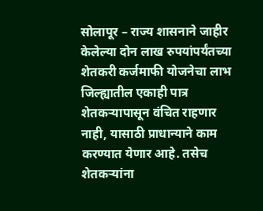सोलापूर – राज्य शासनाने जाहीर केलेल्या दोन लाख रुपयांपर्यंतच्या शेतकरी कर्जमाफी योजनेचा लाभ जिल्ह्यातील एकाही पात्र शेतकऱ्यापासून वंचित राहणार नाही, यासाठी प्राधान्याने काम करण्यात येणार आहे. तसेच शेतकऱ्यांना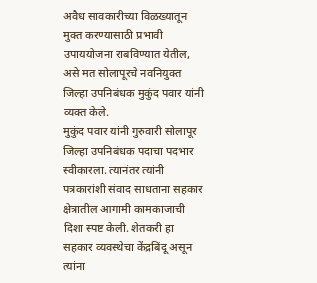अवैध सावकारीच्या विळख्यातून मुक्त करण्यासाठी प्रभावी उपाययोजना राबविण्यात येतील, असे मत सोलापूरचे नवनियुक्त जिल्हा उपनिबंधक मुकुंद पवार यांनी व्यक्त केले.
मुकुंद पवार यांनी गुरुवारी सोलापूर जिल्हा उपनिबंधक पदाचा पदभार स्वीकारला. त्यानंतर त्यांनी पत्रकारांशी संवाद साधताना सहकार क्षेत्रातील आगामी कामकाजाची दिशा स्पष्ट केली. शेतकरी हा सहकार व्यवस्थेचा केंद्रबिंदू असून त्यांना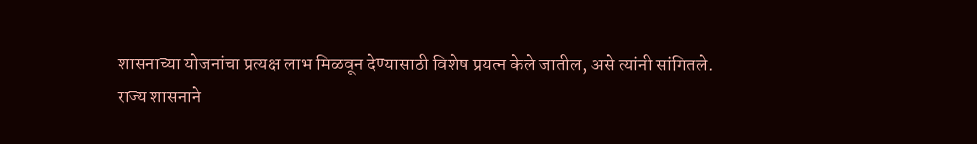शासनाच्या योजनांचा प्रत्यक्ष लाभ मिळवून देण्यासाठी विशेष प्रयत्न केले जातील, असे त्यांनी सांगितले.
राज्य शासनाने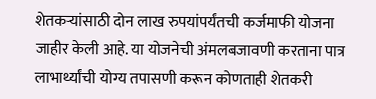शेतकऱ्यांसाठी दोन लाख रुपयांपर्यंतची कर्जमाफी योजना जाहीर केली आहे. या योजनेची अंमलबजावणी करताना पात्र लाभार्थ्यांची योग्य तपासणी करून कोणताही शेतकरी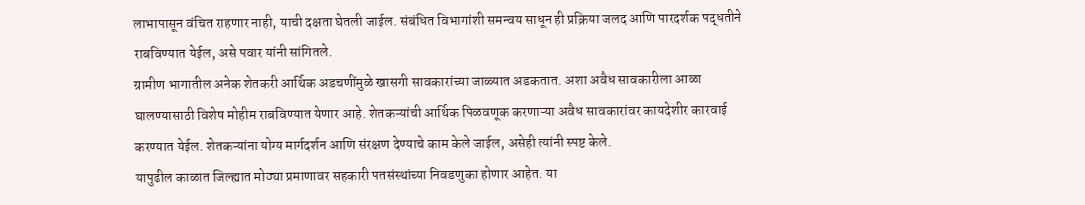लाभापासून वंचित राहणार नाही, याची दक्षता घेतली जाईल. संबंधित विभागांशी समन्वय साधून ही प्रक्रिया जलद आणि पारदर्शक पद्धतीने राबविण्यात येईल, असे पवार यांनी सांगितले.
ग्रामीण भागातील अनेक शेतकरी आर्थिक अडचणींमुळे खासगी सावकारांच्या जाळ्यात अडकतात. अशा अवैध सावकारीला आळा घालण्यासाठी विशेष मोहीम राबविण्यात येणार आहे. शेतकऱ्यांची आर्थिक पिळवणूक करणाऱ्या अवैध सावकारांवर कायदेशीर कारवाई करण्यात येईल. शेतकऱ्यांना योग्य मार्गदर्शन आणि संरक्षण देण्याचे काम केले जाईल, असेही त्यांनी स्पष्ट केले.
यापुढील काळात जिल्ह्यात मोठ्या प्रमाणावर सहकारी पतसंस्थांच्या निवडणुका होणार आहेत. या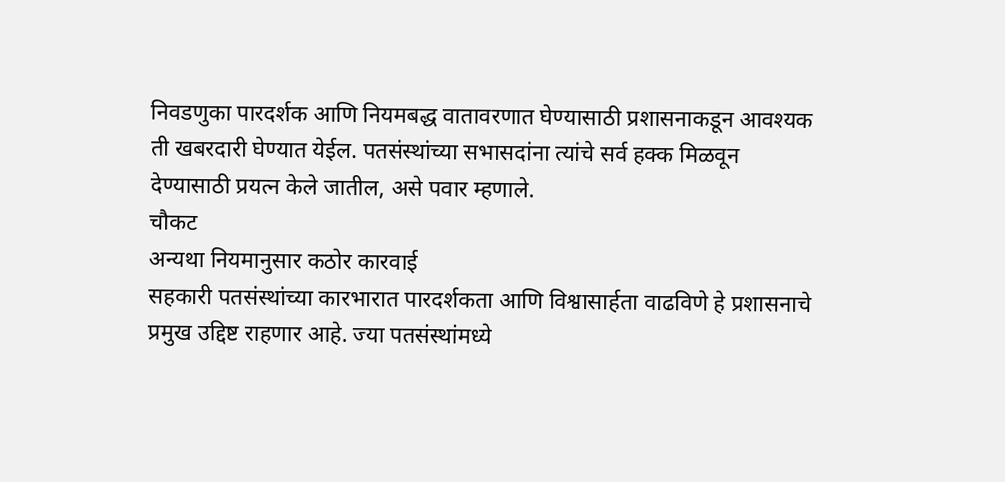निवडणुका पारदर्शक आणि नियमबद्ध वातावरणात घेण्यासाठी प्रशासनाकडून आवश्यक ती खबरदारी घेण्यात येईल. पतसंस्थांच्या सभासदांना त्यांचे सर्व हक्क मिळवून देण्यासाठी प्रयत्न केले जातील, असे पवार म्हणाले.
चौकट
अन्यथा नियमानुसार कठोर कारवाई
सहकारी पतसंस्थांच्या कारभारात पारदर्शकता आणि विश्वासार्हता वाढविणे हे प्रशासनाचे प्रमुख उद्दिष्ट राहणार आहे. ज्या पतसंस्थांमध्ये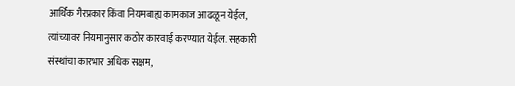आर्थिक गैरप्रकार किंवा नियमबाह्य कामकाज आढळून येईल, त्यांच्यावर नियमानुसार कठोर कारवाई करण्यात येईल. सहकारी संस्थांचा कारभार अधिक सक्षम,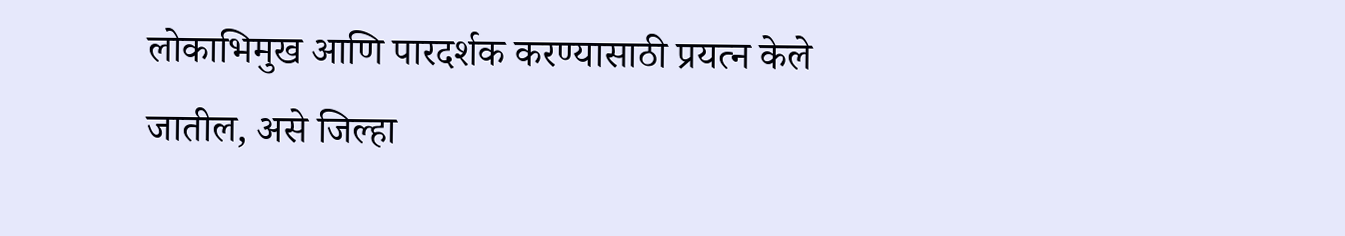लोकाभिमुख आणि पारदर्शक करण्यासाठी प्रयत्न केले जातील, असे जिल्हा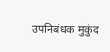उपनिबंधक मुकुंद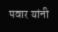पवार यांनी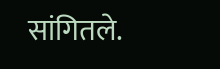सांगितले.